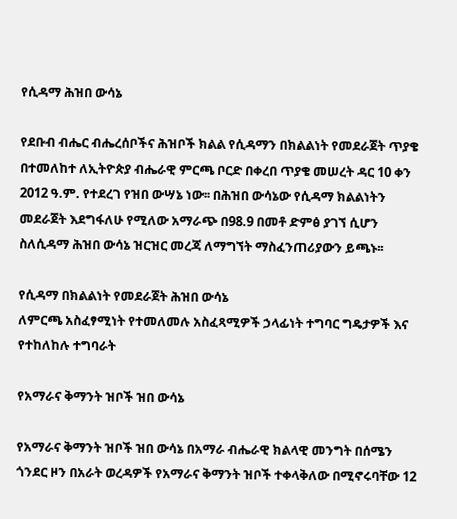የሲዳማ ሕዝበ ውሳኔ

የደቡብ ብሔር ብሔረሰቦችና ሕዝቦች ክልል የሲዳማን በክልልነት የመደራጀት ጥያቄ በተመለከተ ለኢትዮጵያ ብሔራዊ ምርጫ ቦርድ በቀረበ ጥያቄ መሠረት ዳር 10 ቀን 2012 ዓ.ም. የተደረገ የዝበ ውሣኔ ነው፡፡ በሕዝበ ውሳኔው የሲዳማ ክልልነትን መደራጀት እደግፋለሁ የሚለው አማራጭ በ98.9 በመቶ ድምፅ ያገኘ ሲሆን ስለሲዳማ ሕዝበ ውሳኔ ዝርዝር መረጃ ለማግኘት ማስፈንጠሪያውን ይጫኑ፡፡

የሲዳማ በክልልነት የመደራጀት ሕዝበ ውሳኔ
ለምርጫ አስፈፃሚነት የተመለመሉ አስፈጻሚዎች ኃላፊነት ተግባር ግዴታዎች እና የተከለከሉ ተግባራት

የአማራና ቅማንት ዝቦች ዝበ ውሳኔ

የአማራና ቅማንት ዝቦች ዝበ ውሳኔ በአማራ ብሔራዊ ክልላዊ መንግት በሰሜን ጎንደር ዞን በአራት ወረዳዎች የአማራና ቅማንት ዝቦች ተቀላቅለው በሚኖሩባቸው 12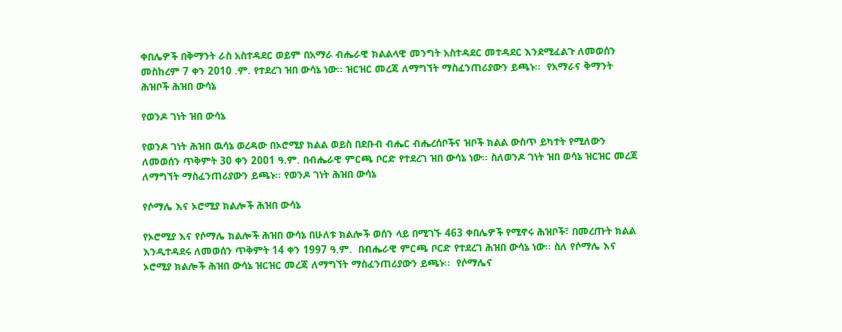ቀበሌዎች በቅማንት ራስ አስተዳደር ወይም በአማራ ብሔራዊ ክልልላዊ መንግት አስተዳደር መተዳደር እንደሚፈልጉ ለመወሰን መስከረም 7 ቀን 2010 .ም. የተደረገ ዝበ ውሳኔ ነው፡፡ ዝርዝር መረጃ ለማግኘት ማስፈንጠሪያውን ይጫኑ፡፡  የአማራና ቅማንት ሕዝቦች ሕዝበ ውሳኔ

የወንዶ ገነት ዝበ ውሳኔ

የወንዶ ገነት ሕዝበ ዉሳኔ ወረዳው በኦሮሚያ ክልል ወይስ በደቡብ ብሔር ብሔረሰቦችና ዝቦች ክልል ውስጥ ይካተት የሚለውን ለመወሰን ጥቅምት 30 ቀን 2001 ዓ.ም. በብሔራዊ ምርጫ ቦርድ የተደረገ ዝበ ውሳኔ ነው፡፡ ስለወንዶ ገነት ዝበ ወሳኔ ዝርዝር መረጃ ለማግኘት ማስፈንጠሪያውን ይጫኑ፡፡ የወንዶ ገነት ሕዝበ ውሳኔ

የሶማሌ እና ኦሮሚያ ክልሎች ሕዝበ ውሳኔ

የኦሮሚያ እና የሶማሌ ክልሎች ሕዝበ ውሳኔ በሁለቱ ክልሎች ወሰን ላይ በሚገኙ 463 ቀበሌዎች የሚኖሩ ሕዝቦች፣ በመረጡት ክልል እንዲተዳደሩ ለመወሰን ጥቅምት 14 ቀን 1997 ዓ.ም.  በብሔራዊ ምርጫ ቦርድ የተደረገ ሕዝበ ውሳኔ ነው፡፡ ስለ የሶማሌ እና ኦሮሚያ ክልሎች ሕዝበ ውሳኔ ዝርዝር መረጃ ለማግኘት ማስፈንጠሪያውን ይጫኑ፡፡  የሶማሌና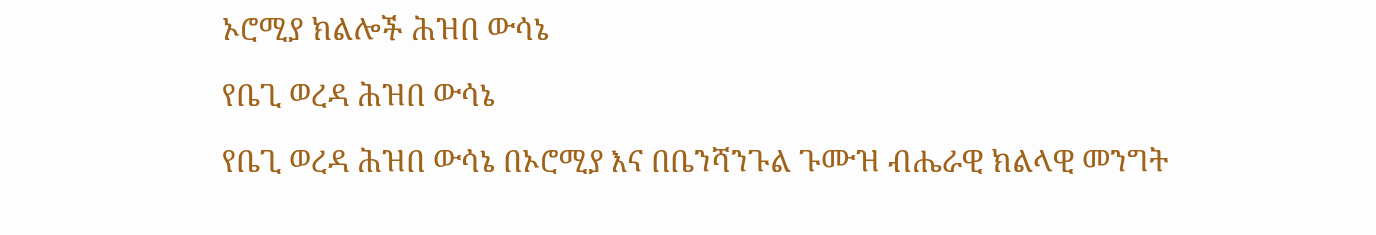ኦሮሚያ ክልሎች ሕዝበ ውሳኔ

የቤጊ ወረዳ ሕዝበ ውሳኔ

የቤጊ ወረዳ ሕዝበ ውሳኔ በኦሮሚያ እና በቤንሻንጉል ጉሙዝ ብሔራዊ ክልላዊ መንግት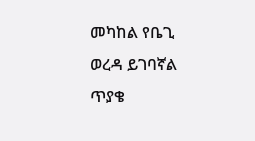መካከል የቤጊ ወረዳ ይገባኛል ጥያቄ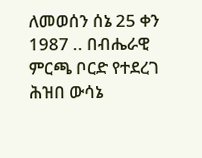ለመወሰን ሰኔ 25 ቀን 1987 .. በብሔራዊ ምርጫ ቦርድ የተደረገ ሕዝበ ውሳኔ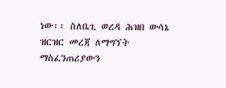ነው፡፡ ስለቤጊ ወረዳ ሕዝበ ውሳኔ ዝርዝር መረጃ ለማግኘት ማስፈንጠሪያውን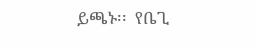ይጫኑ፡፡  የቤጊ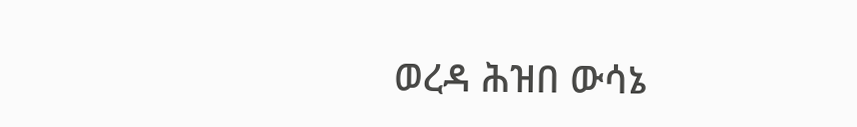ወረዳ ሕዝበ ውሳኔ